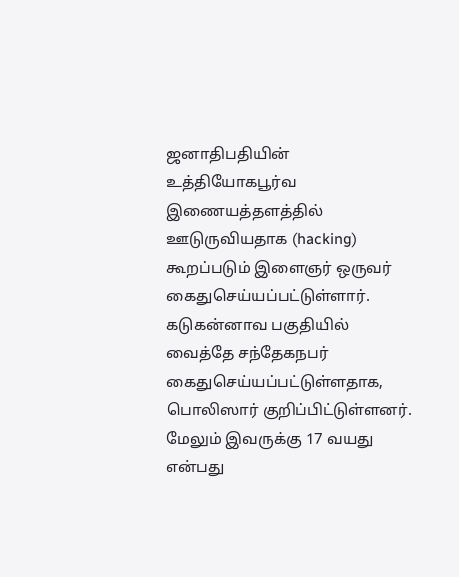ஜனாதிபதியின் உத்தியோகபூர்வ இணையத்தளத்தில் ஊடுருவியதாக (hacking) கூறப்படும் இளைஞர் ஒருவர் கைதுசெய்யப்பட்டுள்ளார்.
கடுகன்னாவ பகுதியில் வைத்தே சந்தேகநபர் கைதுசெய்யப்பட்டுள்ளதாக, பொலிஸார் குறிப்பிட்டுள்ளனர். மேலும் இவருக்கு 17 வயது என்பது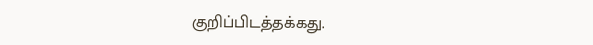குறிப்பிடத்தக்கது.